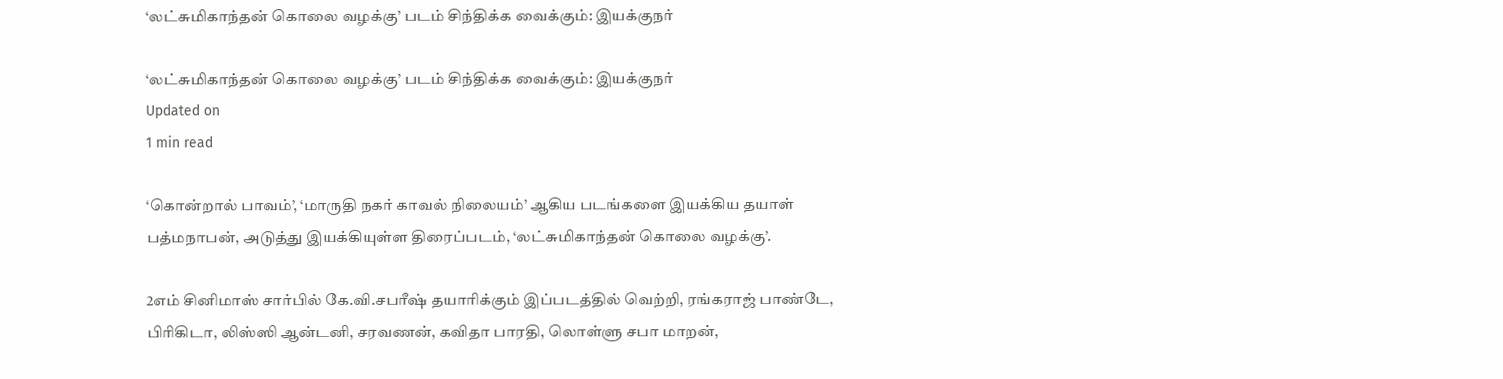‘லட்சுமிகாந்தன் கொலை வழக்கு’ படம் சிந்திக்க வைக்கும்: இயக்குநர்

‘லட்சுமிகாந்தன் கொலை வழக்கு’ படம் சிந்திக்க வைக்கும்: இயக்குநர்
Updated on
1 min read

‘கொன்றால் பாவம்’, ‘மாருதி நகர் காவல் நிலையம்’ ஆகிய படங்களை இயக்கிய தயாள் பத்மநாபன், அடுத்து இயக்கியுள்ள திரைப்படம், ‘லட்சுமிகாந்தன் கொலை வழக்கு’.

2எம் சினிமாஸ் சார்பில் கே.வி.சபரீஷ் தயாரிக்கும் இப்படத்தில் வெற்றி, ரங்கராஜ் பாண்டே, பிரிகிடா, லிஸ்ஸி ஆன்டனி, சரவணன், கவிதா பாரதி, லொள்ளு சபா மாறன்,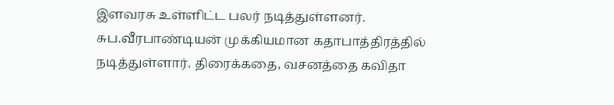இளவரசு உள்ளிட்ட பலர் நடித்துள்ளனர். சுப.வீரபாண்டியன் முக்கியமான கதாபாத்திரத்தில் நடித்துள்ளார். திரைக்கதை, வசனத்தை கவிதா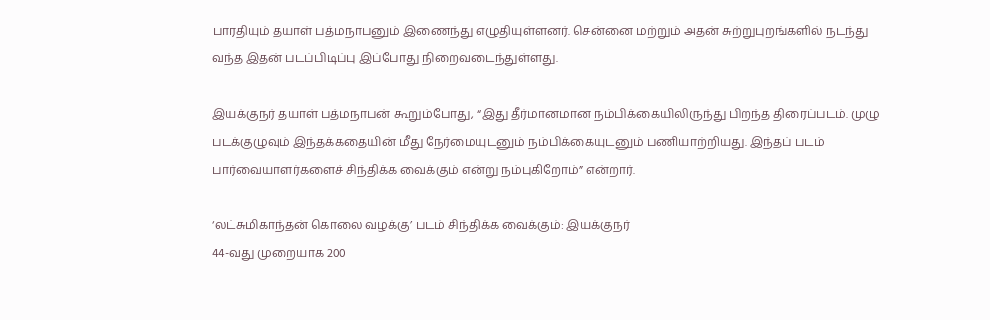பாரதியும் தயாள் பத்மநாபனும் இணைந்து எழுதியுள்ளனர். சென்னை மற்றும் அதன் சுற்றுபுறங்களில் நடந்து வந்த இதன் படப்பிடிப்பு இப்போது நிறைவடைந்துள்ளது.

இயக்குநர் தயாள் பத்மநாபன் கூறும்போது, “இது தீர்மானமான நம்பிக்கையிலிருந்து பிறந்த திரைப்படம். முழு படக்குழுவும் இந்தக்கதையின் மீது நேர்மையுடனும் நம்பிக்கையுடனும் பணியாற்றியது. இந்தப் படம் பார்வையாளர்களைச் சிந்திக்க வைக்கும் என்று நம்புகிறோம்” என்றார்.

‘லட்சுமிகாந்தன் கொலை வழக்கு’ படம் சிந்திக்க வைக்கும்: இயக்குநர்
44-வது முறையாக 200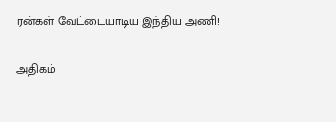ரன்கள் வேட்டையாடிய இந்திய அணி!

அதிகம்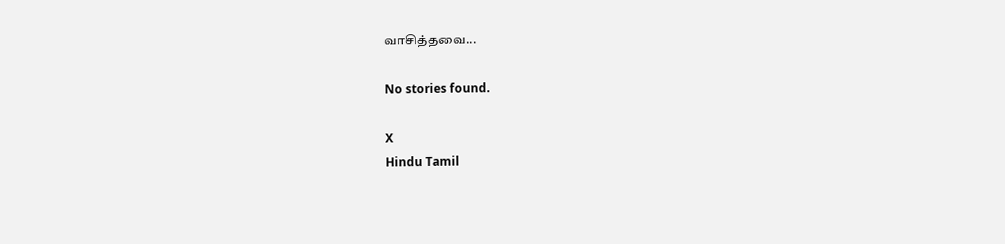வாசித்தவை...

No stories found.

X
Hindu Tamil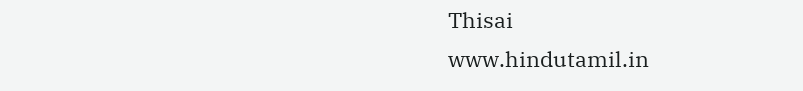Thisai
www.hindutamil.in